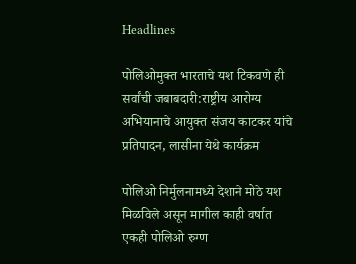Headlines

पोलिओमुक्त भारताचे यश टिकवणे ही सर्वांची जबाबदारी:राष्ट्रीय आरोग्य अभियानाचे आयुक्त संजय काटकर यांचे प्रतिपादन, लासीना येथे कार्यक्रम

पोलिओ निर्मुलनामध्ये देशाने मोठे यश मिळविले असून मागील काही वर्षात एकही पोलिओ रुग्ण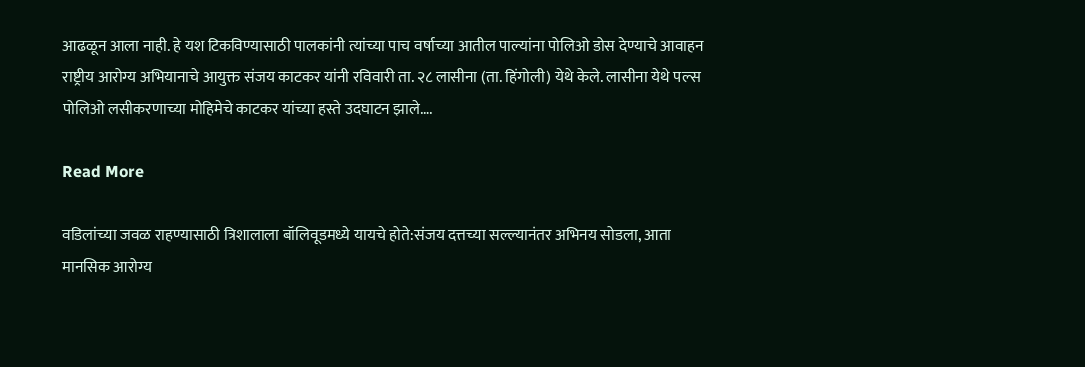आढळून आला नाही. हे यश टिकविण्यासाठी पालकांनी त्यांच्या पाच वर्षाच्या आतील पाल्यांना पोलिओ डोस देण्याचे आवाहन राष्ट्रीय आरोग्य अभियानाचे आयुक्त संजय काटकर यांनी रविवारी ता. २८ लासीना (ता. हिंगोली) येथे केले. लासीना येथे पल्स पोलिओ लसीकरणाच्या मोहिमेचे काटकर यांच्या हस्ते उदघाटन झाले….

Read More

वडिलांच्या जवळ राहण्यासाठी त्रिशालाला बॉलिवूडमध्ये यायचे होते:संजय दत्तच्या सल्ल्यानंतर अभिनय सोडला, आता मानसिक आरोग्य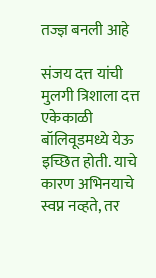तज्ज्ञ बनली आहे

संजय दत्त यांची मुलगी त्रिशाला दत्त एकेकाळी बॉलिवूडमध्ये येऊ इच्छित होती. याचे कारण अभिनयाचे स्वप्न नव्हते, तर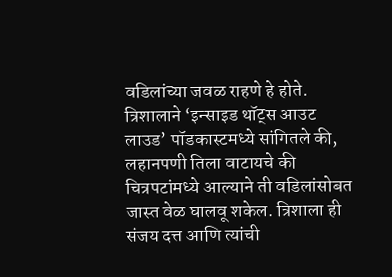वडिलांच्या जवळ राहणे हे होते. त्रिशालाने ‘इन्साइड थॉट्स आउट लाउड’ पॉडकास्टमध्ये सांगितले की, लहानपणी तिला वाटायचे की चित्रपटांमध्ये आल्याने ती वडिलांसोबत जास्त वेळ घालवू शकेल. त्रिशाला ही संजय दत्त आणि त्यांची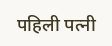पहिली पत्नी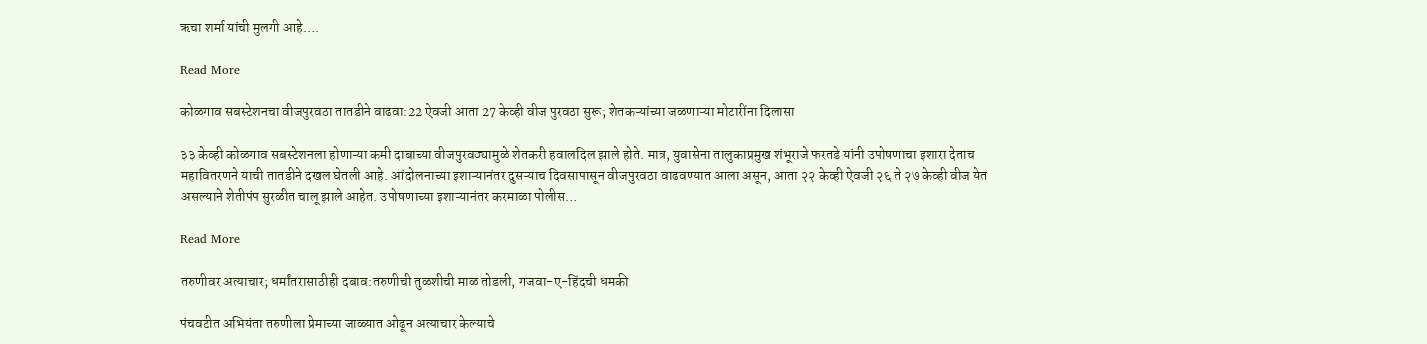ऋचा शर्मा यांची मुलगी आहे….

Read More

कोळगाव सबस्टेशनचा वीजपुरवठा तातडीने वाढवा:22 ऐवजी आता 27 केव्ही वीज पुरवठा सुरू; शेतकऱ्यांच्या जळणाऱ्या मोटारींना दिलासा

३३ केव्ही कोळगाव सबस्टेशनला होणाऱ्या कमी दाबाच्या वीजपुरवठ्यामुळे शेतकरी हवालदिल झाले होते. मात्र, युवासेना तालुकाप्रमुख शंभूराजे फरतडे यांनी उपोषणाचा इशारा देताच महावितरणने याची तातडीने दखल घेतली आहे. आंदोलनाच्या इशाऱ्यानंतर दुसऱ्याच दिवसापासून वीजपुरवठा वाढवण्यात आला असून, आता २२ केव्ही ऐवजी २६ ते २७ केव्ही वीज येत असल्याने शेतीपंप सुरळीत चालू झाले आहेत. उपोषणाच्या इशाऱ्यानंतर करमाळा पोलीस…

Read More

तरुणीवर अत्याचार; धर्मांतरासाठीही दबाव:तरुणीची तुळशीची माळ तोडली, गजवा-ए-हिंदची धमकी

पंचवटीत अभियंता तरुणीला प्रेमाच्या जाळ्यात ओढून अत्याचार केल्याचे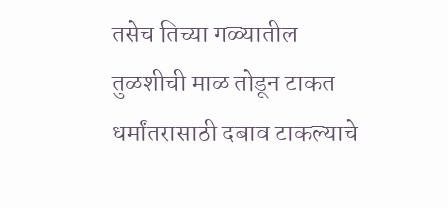तसेच तिच्या गळ्यातील तुळशीची माळ तोडून टाकत धर्मांतरासाठी दबाव टाकल्याचे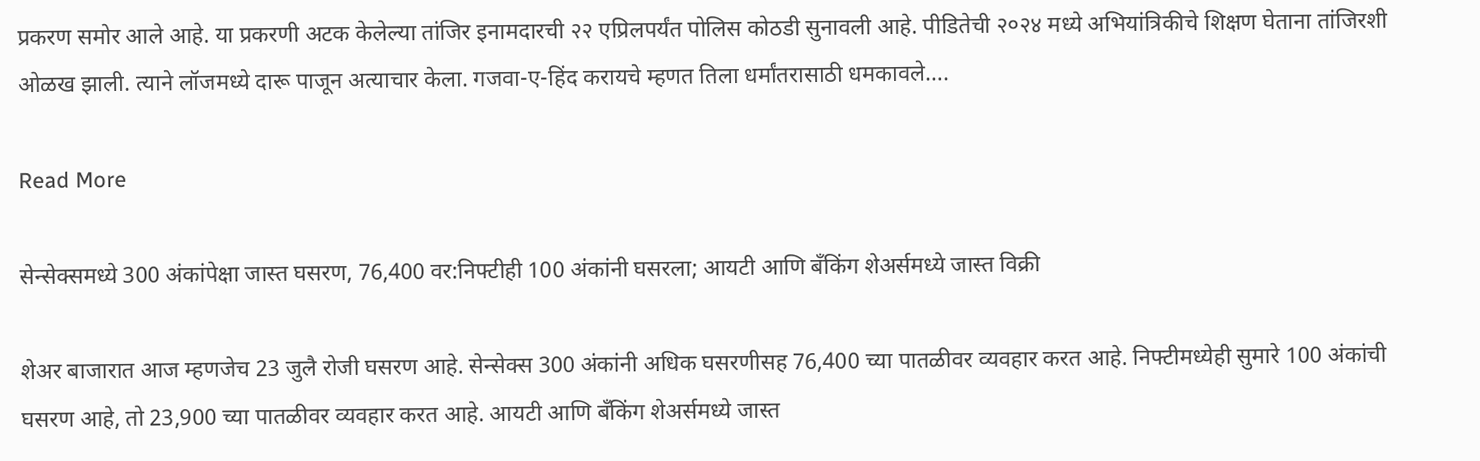प्रकरण समोर आले आहे. या प्रकरणी अटक केलेल्या तांजिर इनामदारची २२ एप्रिलपर्यंत पोलिस कोठडी सुनावली आहे. पीडितेची २०२४ मध्ये अभियांत्रिकीचे शिक्षण घेताना तांजिरशी ओळख झाली. त्याने लॉजमध्ये दारू पाजून अत्याचार केला. गजवा-ए-हिंद करायचे म्हणत तिला धर्मांतरासाठी धमकावले….

Read More

सेन्सेक्समध्ये 300 अंकांपेक्षा जास्त घसरण, 76,400 वर:निफ्टीही 100 अंकांनी घसरला; आयटी आणि बँकिंग शेअर्समध्ये जास्त विक्री

शेअर बाजारात आज म्हणजेच 23 जुलै रोजी घसरण आहे. सेन्सेक्स 300 अंकांनी अधिक घसरणीसह 76,400 च्या पातळीवर व्यवहार करत आहे. निफ्टीमध्येही सुमारे 100 अंकांची घसरण आहे, तो 23,900 च्या पातळीवर व्यवहार करत आहे. आयटी आणि बँकिंग शेअर्समध्ये जास्त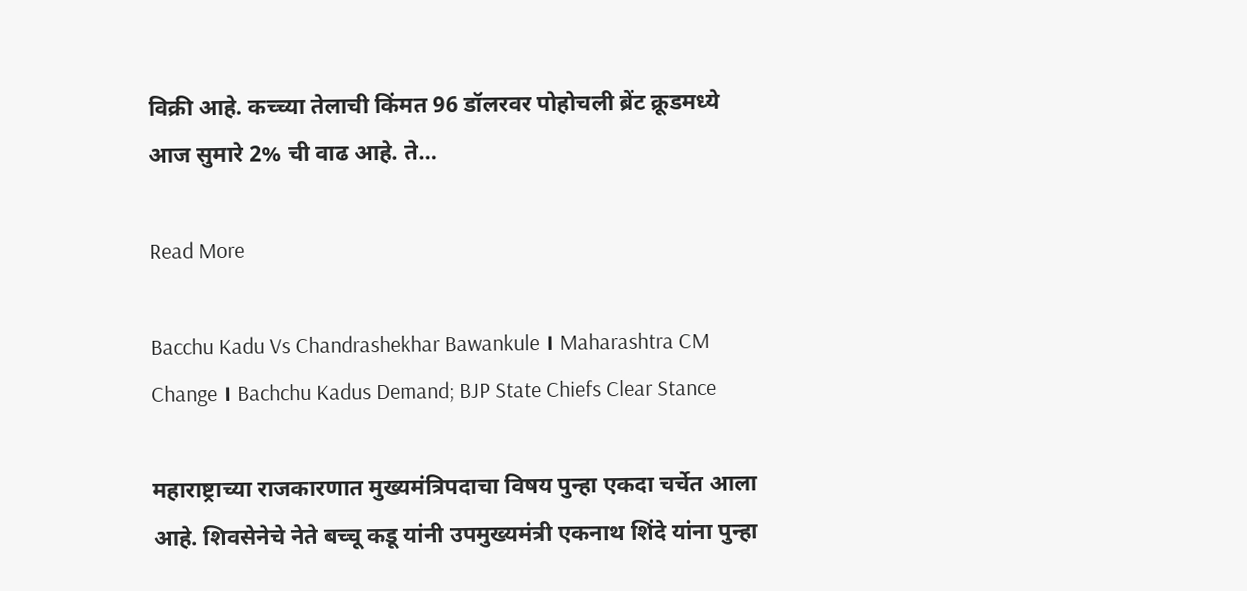विक्री आहे. कच्च्या तेलाची किंमत 96 डॉलरवर पोहोचली ब्रेंट क्रूडमध्ये आज सुमारे 2% ची वाढ आहे. ते…

Read More

Bacchu Kadu Vs Chandrashekhar Bawankule । Maharashtra CM Change । Bachchu Kadus Demand; BJP State Chiefs Clear Stance

महाराष्ट्राच्या राजकारणात मुख्यमंत्रिपदाचा विषय पुन्हा एकदा चर्चेत आला आहे. शिवसेनेचे नेते बच्चू कडू यांनी उपमुख्यमंत्री एकनाथ शिंदे यांना पुन्हा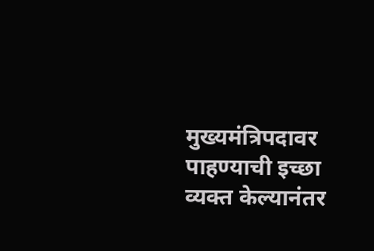मुख्यमंत्रिपदावर पाहण्याची इच्छा व्यक्त केल्यानंतर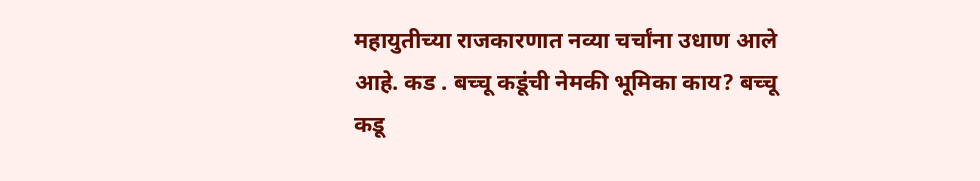महायुतीच्या राजकारणात नव्या चर्चांना उधाण आले आहे. कड . बच्चू कडूंची नेमकी भूमिका काय? बच्चू कडू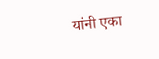यांनी एका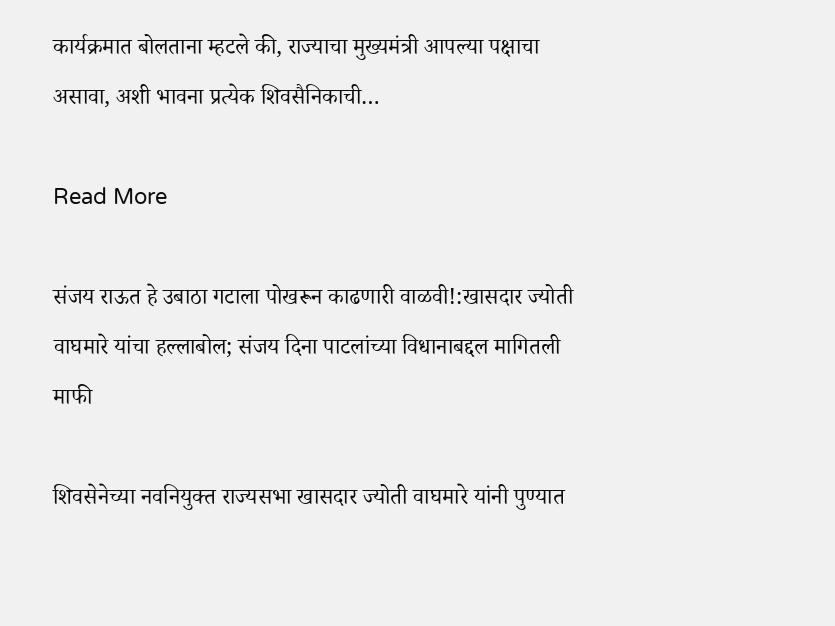कार्यक्रमात बोलताना म्हटले की, राज्याचा मुख्यमंत्री आपल्या पक्षाचा असावा, अशी भावना प्रत्येक शिवसैनिकाची…

Read More

संजय राऊत हे उबाठा गटाला पोखरून काढणारी वाळवी!:खासदार ज्योती वाघमारे यांचा हल्लाबोल; संजय दिना पाटलांच्या विधानाबद्दल मागितली माफी

शिवसेनेच्या नवनियुक्त राज्यसभा खासदार ज्योती वाघमारे यांनी पुण्यात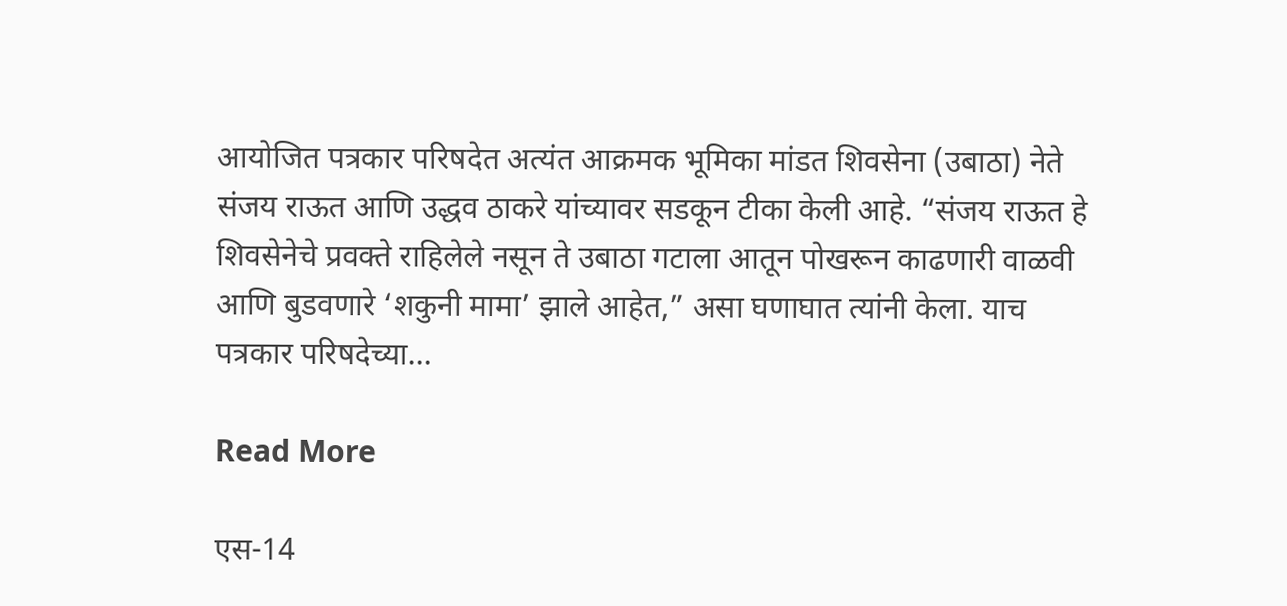आयोजित पत्रकार परिषदेत अत्यंत आक्रमक भूमिका मांडत शिवसेना (उबाठा) नेते संजय राऊत आणि उद्धव ठाकरे यांच्यावर सडकून टीका केली आहे. “संजय राऊत हे शिवसेनेचे प्रवक्ते राहिलेले नसून ते उबाठा गटाला आतून पोखरून काढणारी वाळवी आणि बुडवणारे ‘शकुनी मामा’ झाले आहेत,” असा घणाघात त्यांनी केला. याच पत्रकार परिषदेच्या…

Read More

एस-14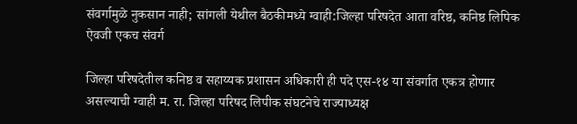संवर्गामुळे नुकसान नाही; सांगली येथील बैठकीमध्ये ग्वाही:जिल्हा परिषदेत आता वरिष्ठ, कनिष्ठ लिपिक ऐवजी एकच संवर्ग

जिल्हा परिषदेतील कनिष्ठ व सहाय्यक प्रशासन अधिकारी ही पदे एस-१४ या संवर्गात एकत्र होणार असल्याची ग्वाही म. रा. जिल्हा परिषद लिपीक संघटनेचे राज्याध्यक्ष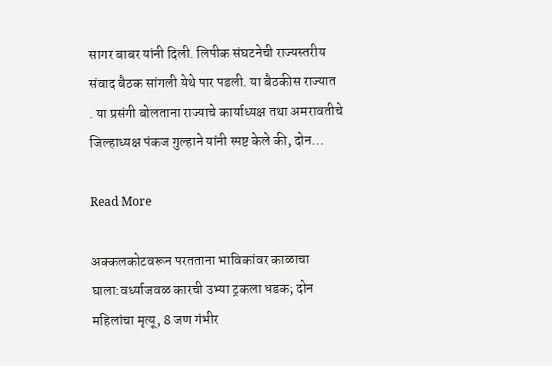सागर बाबर यांनी दिली. लिपीक संघटनेची राज्यस्तरीय संवाद बैठक सांगली येथे पार पडली. या बैठकीस राज्यात . या प्रसंगी बोलताना राज्याचे कार्याध्यक्ष तथा अमरावतीचे जिल्हाध्यक्ष पंकज गुल्हाने यांनी स्पष्ट केले की, दोन…

Read More

अक्कलकोटवरून परतताना भाविकांवर काळाचा घाला:वर्ध्याजवळ कारची उभ्या ट्रकला धडक; दोन महिलांचा मृत्यू, 8 जण गंभीर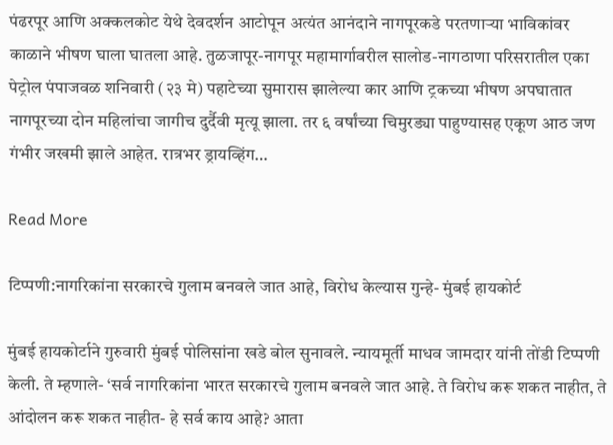पंढरपूर आणि अक्कलकोट येथे देवदर्शन आटोपून अत्यंत आनंदाने नागपूरकडे परतणाऱ्या भाविकांवर काळाने भीषण घाला घातला आहे. तुळजापूर-नागपूर महामार्गावरील सालोड-नागठाणा परिसरातील एका पेट्रोल पंपाजवळ शनिवारी (२३ मे) पहाटेच्या सुमारास झालेल्या कार आणि ट्रकच्या भीषण अपघातात नागपूरच्या दोन महिलांचा जागीच दुर्दैवी मृत्यू झाला. तर ६ वर्षांच्या चिमुरड्या पाहुण्यासह एकूण आठ जण गंभीर जखमी झाले आहेत. रात्रभर ड्रायव्हिंग…

Read More

टिप्पणी:नागरिकांना सरकारचे गुलाम बनवले जात आहे, विरोध केल्यास गुन्हे- मुंबई हायकोर्ट

मुंबई हायकोर्टाने गुरुवारी मुंबई पोलिसांना खडे बोल सुनावले. न्यायमूर्ती माधव जामदार यांनी तोंडी टिप्पणी केली. ते म्हणाले- ‘सर्व नागरिकांना भारत सरकारचे गुलाम बनवले जात आहे. ते विरोध करू शकत नाहीत, ते आंदोलन करू शकत नाहीत- हे सर्व काय आहे? आता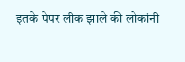इतके पेपर लीक झाले की लोकांनी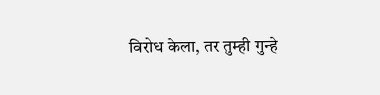विरोध केला, तर तुम्ही गुन्हे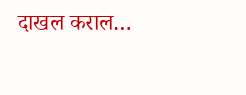दाखल कराल…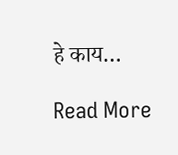हे काय…

Read More